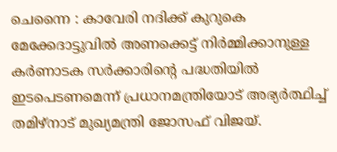ചെന്നൈ : കാവേരി നദിക്ക് കുറുകെ മേക്കേദാട്ടുവിൽ അണക്കെട്ട് നിർമ്മിക്കാനുള്ള കർണാടക സർക്കാരിന്റെ പദ്ധതിയിൽ ഇടപെടണമെന്ന് പ്രധാനമന്ത്രിയോട് അഭ്യർത്ഥിച്ച് തമിഴ്നാട് മുഖ്യമന്ത്രി ജോസഫ് വിജയ്.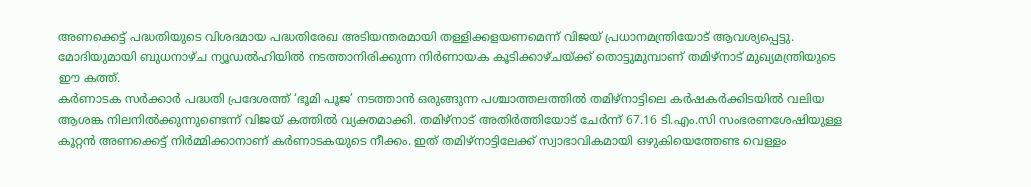അണക്കെട്ട് പദ്ധതിയുടെ വിശദമായ പദ്ധതിരേഖ അടിയന്തരമായി തള്ളിക്കളയണമെന്ന് വിജയ് പ്രധാനമന്ത്രിയോട് ആവശ്യപ്പെട്ടു. മോദിയുമായി ബുധനാഴ്ച ന്യൂഡൽഹിയിൽ നടത്താനിരിക്കുന്ന നിർണായക കൂടിക്കാഴ്ചയ്ക്ക് തൊട്ടുമുമ്പാണ് തമിഴ്നാട് മുഖ്യമന്ത്രിയുടെ ഈ കത്ത്.
കർണാടക സർക്കാർ പദ്ധതി പ്രദേശത്ത് ‘ഭൂമി പൂജ’ നടത്താൻ ഒരുങ്ങുന്ന പശ്ചാത്തലത്തിൽ തമിഴ്നാട്ടിലെ കർഷകർക്കിടയിൽ വലിയ ആശങ്ക നിലനിൽക്കുന്നുണ്ടെന്ന് വിജയ് കത്തിൽ വ്യക്തമാക്കി. തമിഴ്നാട് അതിർത്തിയോട് ചേർന്ന് 67.16 ടി.എം.സി സംഭരണശേഷിയുള്ള കൂറ്റൻ അണക്കെട്ട് നിർമ്മിക്കാനാണ് കർണാടകയുടെ നീക്കം. ഇത് തമിഴ്നാട്ടിലേക്ക് സ്വാഭാവികമായി ഒഴുകിയെത്തേണ്ട വെള്ളം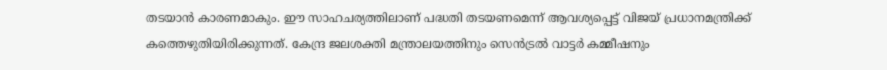തടയാൻ കാരണമാകും. ഈ സാഹചര്യത്തിലാണ് പദ്ധതി തടയണമെന്ന് ആവശ്യപ്പെട്ട് വിജയ് പ്രധാനമന്ത്രിക്ക് കത്തെഴുതിയിരിക്കുന്നത്. കേന്ദ്ര ജലശക്തി മന്ത്രാലയത്തിനും സെൻട്രൽ വാട്ടർ കമ്മീഷനും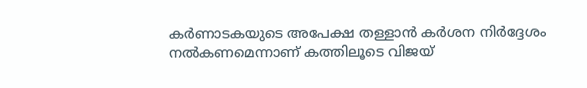കർണാടകയുടെ അപേക്ഷ തള്ളാൻ കർശന നിർദ്ദേശം നൽകണമെന്നാണ് കത്തിലൂടെ വിജയ്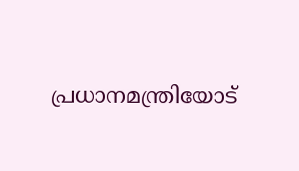പ്രധാനമന്ത്രിയോട്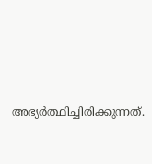അഭ്യർത്ഥിച്ചിരിക്കുന്നത്.